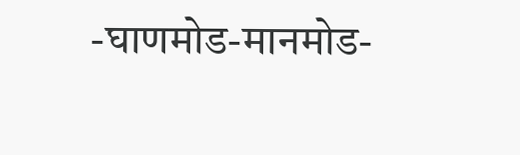-घाणमोड-मानमोड-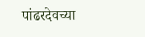पांढरदेवच्या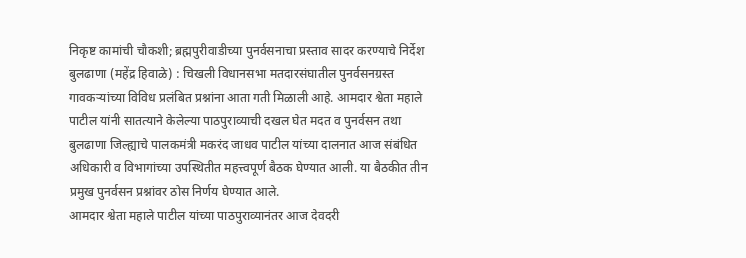निकृष्ट कामांची चौकशी; ब्रह्मपुरीवाडीच्या पुनर्वसनाचा प्रस्ताव सादर करण्याचे निर्देश
बुलढाणा (महेंद्र हिवाळे) : चिखली विधानसभा मतदारसंघातील पुनर्वसनग्रस्त गावकऱ्यांच्या विविध प्रलंबित प्रश्नांना आता गती मिळाली आहे. आमदार श्वेता महाले पाटील यांनी सातत्याने केलेल्या पाठपुराव्याची दखल घेत मदत व पुनर्वसन तथा बुलढाणा जिल्ह्याचे पालकमंत्री मकरंद जाधव पाटील यांच्या दालनात आज संबंधित अधिकारी व विभागांच्या उपस्थितीत महत्त्वपूर्ण बैठक घेण्यात आली. या बैठकीत तीन प्रमुख पुनर्वसन प्रश्नांवर ठोस निर्णय घेण्यात आले.
आमदार श्वेता महाले पाटील यांच्या पाठपुराव्यानंतर आज देवदरी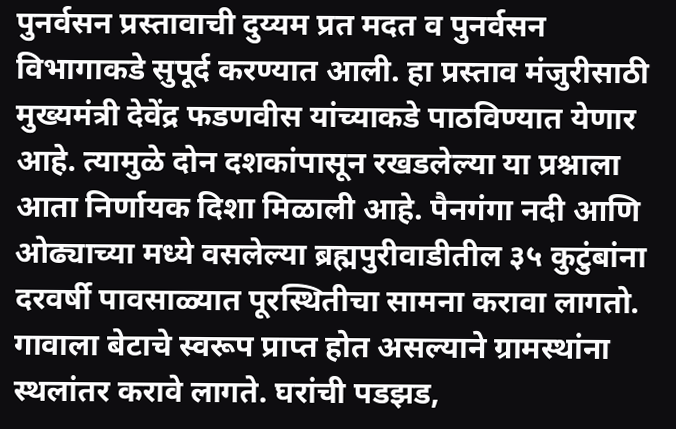पुनर्वसन प्रस्तावाची दुय्यम प्रत मदत व पुनर्वसन विभागाकडे सुपूर्द करण्यात आली. हा प्रस्ताव मंजुरीसाठी मुख्यमंत्री देवेंद्र फडणवीस यांच्याकडे पाठविण्यात येणार आहे. त्यामुळे दोन दशकांपासून रखडलेल्या या प्रश्नाला आता निर्णायक दिशा मिळाली आहे. पैनगंगा नदी आणि ओढ्याच्या मध्ये वसलेल्या ब्रह्मपुरीवाडीतील ३५ कुटुंबांना दरवर्षी पावसाळ्यात पूरस्थितीचा सामना करावा लागतो. गावाला बेटाचे स्वरूप प्राप्त होत असल्याने ग्रामस्थांना स्थलांतर करावे लागते. घरांची पडझड,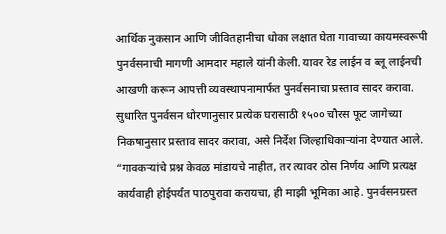आर्थिक नुकसान आणि जीवितहानीचा धोका लक्षात घेता गावाच्या कायमस्वरूपी पुनर्वसनाची मागणी आमदार महाले यांनी केली. यावर रेड लाईन व ब्लू लाईनची आखणी करून आपत्ती व्यवस्थापनामार्फत पुनर्वसनाचा प्रस्ताव सादर करावा. सुधारित पुनर्वसन धोरणानुसार प्रत्येक घरासाठी १५०० चौरस फूट जागेच्या निकषानुसार प्रस्ताव सादर करावा, असे निर्देश जिल्हाधिकाऱ्यांना देण्यात आले. “गावकऱ्यांचे प्रश्न केवळ मांडायचे नाहीत, तर त्यावर ठोस निर्णय आणि प्रत्यक्ष कार्यवाही होईपर्यंत पाठपुरावा करायचा, ही माझी भूमिका आहे. पुनर्वसनग्रस्त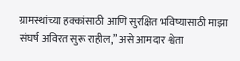ग्रामस्थांच्या हक्कांसाठी आणि सुरक्षित भविष्यासाठी माझा संघर्ष अविरत सुरू राहील,” असे आमदार श्वेता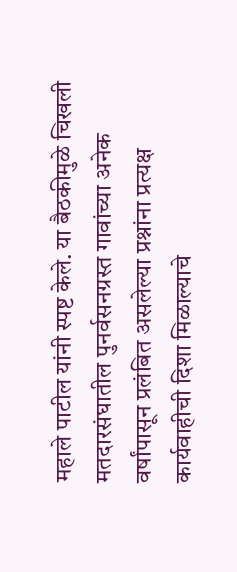महाले पाटील यांनी स्पष्ट केले. या बैठकीमुळे चिखली मतदारसंघातील पुनर्वसनग्रस्त गावांच्या अनेक वर्षांपासून प्रलंबित असलेल्या प्रश्नांना प्रत्यक्ष कार्यवाहीची दिशा मिळाल्याचे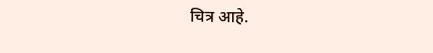चित्र आहे.